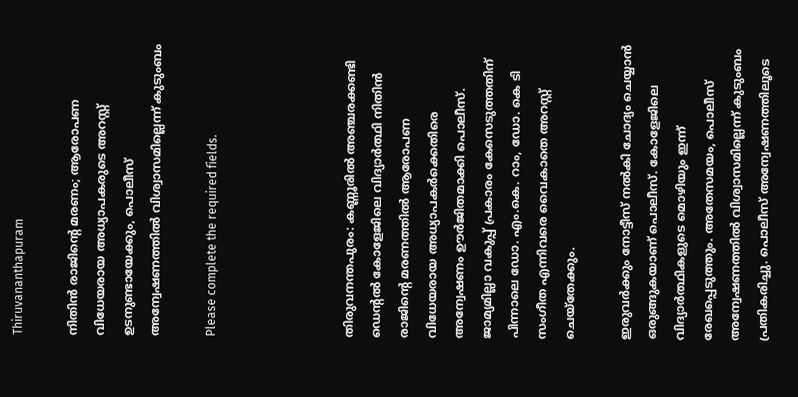Thiruvananthapuram

നിതിൻ രാജിന്റെ മരണം; ആരോപണ വിധേയരായ അധ്യാപകരുടെ അറസ്റ്റ് ഉടനുണ്ടായേക്കും, പൊലീസ് അന്വേഷണത്തിൽ വിശ്വാസമില്ലെന്ന് കുടുംബം

Please complete the required fields.




തിരുവനന്തപുരം: കണ്ണൂരിൽ അഞ്ചരക്കണ്ടി ഡെന്റൽ കോളേജിലെ വിദ്യാർത്ഥി നിതിൻ രാജിന്റെ മരണത്തിൽ ആരോപണ വിധേയരായ അധ്യാപകർക്കെതിരെ അന്വേഷണം ഊർജിതമാക്കി പൊലീസ്. ജാമ്യമില്ലാ വകുപ്പ് പ്രകാരം കേസെടുത്തതിന് പിന്നാലെ ഡോ. എം.കെ. റാം, ഡോ. കെ ടി സംഗീത എന്നിവരെ വൈകാതെ അറസ്റ്റ് ചെയ്തേക്കും.

ഇരുവർക്കും നോട്ടീസ് നൽകി ചോദ്യം ചെയ്യാൻ ഒരുങ്ങുകയാണ് പൊലീസ്. കോളേജിലെ വിദ്യാർത്ഥികളുടെ മൊഴിയും ഇന്ന് രേഖപ്പെടുത്തും. അതേസമയം, പൊലീസ് അന്വേഷണത്തിൽ വിശ്വാസമില്ലെന്ന് കുടുംബം പ്രതികരിച്ചു. പൊലീസ് അന്വേഷണത്തിലൂടെ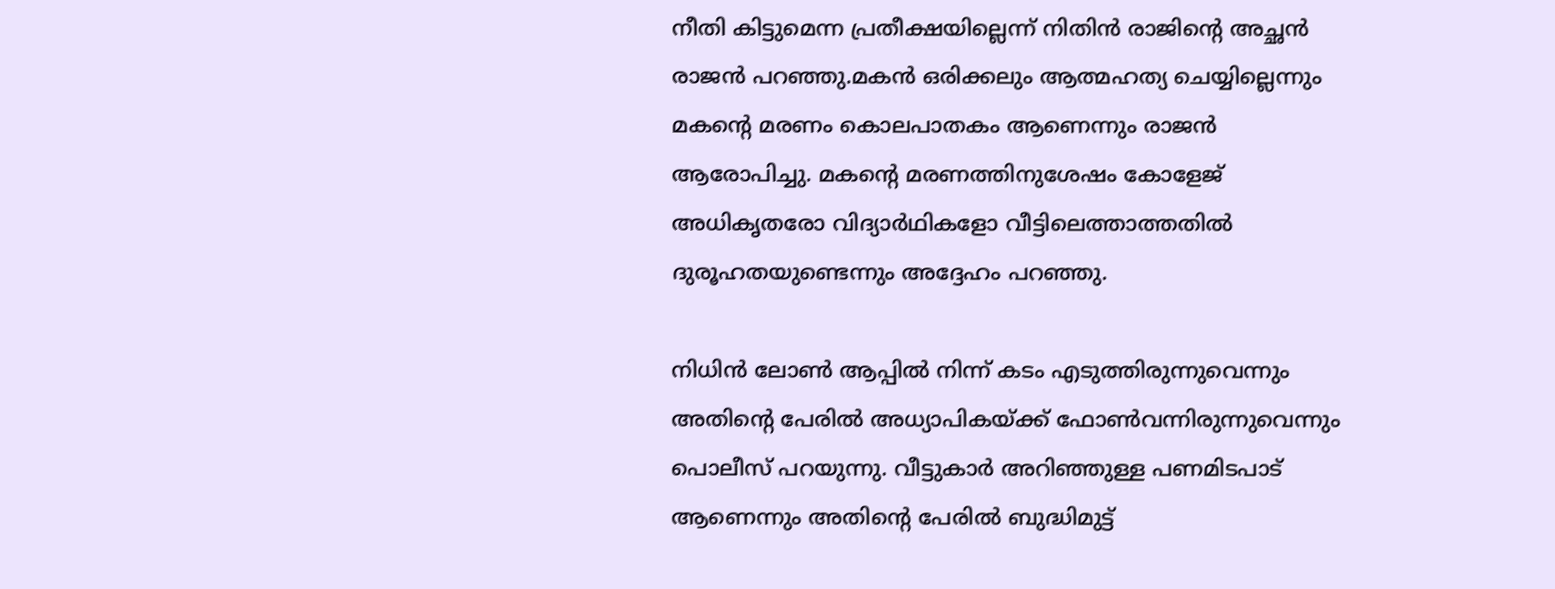നീതി കിട്ടുമെന്ന പ്രതീക്ഷയില്ലെന്ന് നിതിൻ രാജിൻ്റെ അച്ഛൻ രാജൻ പറഞ്ഞു.മകൻ ഒരിക്കലും ആത്മഹത്യ ചെയ്യില്ലെന്നും മകന്റെ മരണം കൊലപാതകം ആണെന്നും രാജൻ ആരോപിച്ചു. മകന്റെ മരണത്തിനുശേഷം കോളേജ് അധികൃതരോ വിദ്യാർഥികളോ വീട്ടിലെത്താത്തതിൽ ദുരൂഹതയുണ്ടെന്നും അദ്ദേഹം പറഞ്ഞു.

നിധിൻ ലോൺ ആപ്പിൽ നിന്ന് കടം എടുത്തിരുന്നുവെന്നും അതിന്റെ പേരിൽ അധ്യാപികയ്ക്ക് ഫോൺവന്നിരുന്നുവെന്നും പൊലീസ് പറയുന്നു. വീട്ടുകാർ അറിഞ്ഞുള്ള പണമിടപാട് ആണെന്നും അതിന്റെ പേരിൽ ബുദ്ധിമുട്ട്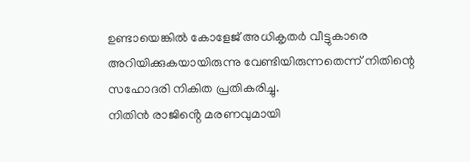ഉണ്ടായെങ്കിൽ കോളേജ് അധികൃതർ വീട്ടുകാരെ അറിയിക്കുകയായിരുന്നു വേണ്ടിയിരുന്നതെന്ന് നിതിന്റെ സഹോദരി നികിത പ്രതികരിച്ചു.
നിതിൻ രാജിൻ്റെ മരണവുമായി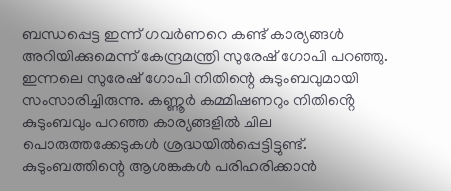ബന്ധപ്പെട്ട ഇന്ന് ഗവർണറെ കണ്ട് കാര്യങ്ങൾ അറിയിക്കുമെന്ന് കേന്ദ്രമന്ത്രി സുരേഷ് ഗോപി പറഞ്ഞു. ഇന്നലെ സുരേഷ് ഗോപി നിതിന്റെ കുടുംബവുമായി സംസാരിച്ചിരുന്നു. കണ്ണൂർ കമ്മിഷണറും നിതിൻ്റെ കുടുംബവും പറഞ്ഞ കാര്യങ്ങളിൽ ചില പൊരുത്തക്കേടുകൾ ശ്രദ്ധയിൽപ്പെട്ടിട്ടുണ്ട്. കുടുംബത്തിന്റെ ആശങ്കകൾ പരിഹരിക്കാൻ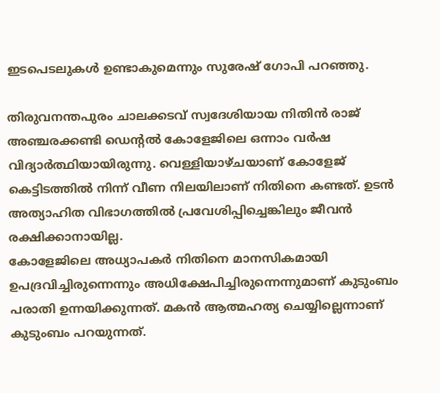ഇടപെടലുകൾ ഉണ്ടാകുമെന്നും സുരേഷ് ഗോപി പറഞ്ഞു.

തിരുവനന്തപുരം ചാലക്കടവ് സ്വദേശിയായ നിതിൻ രാജ് അഞ്ചരക്കണ്ടി ഡെന്റൽ കോളേജിലെ ഒന്നാം വർഷ വിദ്യാർത്ഥിയായിരുന്നു. വെള്ളിയാഴ്ചയാണ് കോളേജ് കെട്ടിടത്തിൽ നിന്ന് വീണ നിലയിലാണ് നിതിനെ കണ്ടത്. ഉടൻ അത്യാഹിത വിഭാഗത്തിൽ പ്രവേശിപ്പിച്ചെങ്കിലും ജീവൻ രക്ഷിക്കാനായില്ല.
കോളേജിലെ അധ്യാപകർ നിതിനെ മാനസികമായി ഉപദ്രവിച്ചിരുന്നെന്നും അധിക്ഷേപിച്ചിരുന്നെന്നുമാണ് കുടുംബം പരാതി ഉന്നയിക്കുന്നത്. മകൻ ആത്മഹത്യ ചെയ്യില്ലെന്നാണ് കുടുംബം പറയുന്നത്.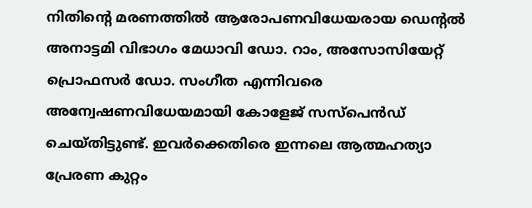നിതിന്റെ മരണത്തിൽ ആരോപണവിധേയരായ ഡെന്റൽ അനാട്ടമി വിഭാഗം മേധാവി ഡോ. റാം, അസോസിയേറ്റ് പ്രൊഫസർ ഡോ. സംഗീത എന്നിവരെ അന്വേഷണവിധേയമായി കോളേജ് സസ്പെൻഡ് ചെയ്തിട്ടുണ്ട്. ഇവര്‍ക്കെതിരെ ഇന്നലെ ആത്മഹത്യാ പ്രേരണ കുറ്റം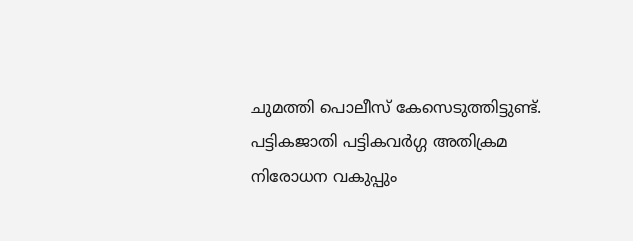ചുമത്തി പൊലീസ് കേസെടുത്തിട്ടുണ്ട്. പട്ടികജാതി പട്ടികവർഗ്ഗ അതിക്രമ നിരോധന വകുപ്പും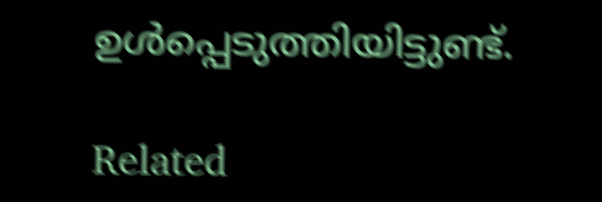ഉൾപ്പെടുത്തിയിട്ടുണ്ട്.

Related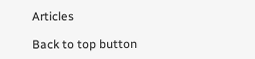Articles

Back to top button